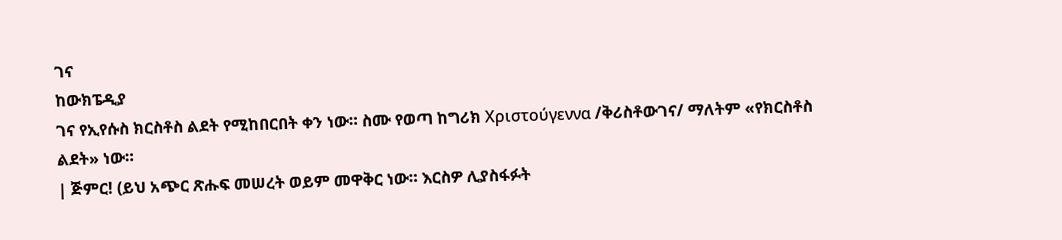ገና
ከውክፔዲያ
ገና የኢየሱስ ክርስቶስ ልደት የሚከበርበት ቀን ነው። ስሙ የወጣ ከግሪክ Χριστούγεννα /ቅሪስቶውገና/ ማለትም «የክርስቶስ ልደት» ነው።
| ጅምር! (ይህ አጭር ጽሑፍ መሠረት ወይም መዋቅር ነው። እርስዎ ሊያስፋፉት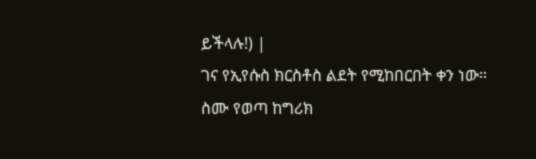ይችላሉ!) |
ገና የኢየሱስ ክርስቶስ ልደት የሚከበርበት ቀን ነው። ስሙ የወጣ ከግሪክ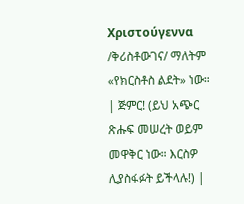Χριστούγεννα /ቅሪስቶውገና/ ማለትም «የክርስቶስ ልደት» ነው።
| ጅምር! (ይህ አጭር ጽሑፍ መሠረት ወይም መዋቅር ነው። እርስዎ ሊያስፋፉት ይችላሉ!) |